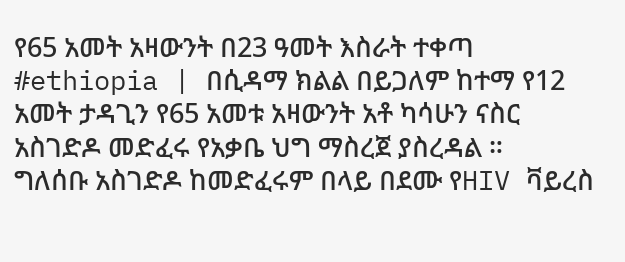የ65 አመት አዛውንት በ23 ዓመት እስራት ተቀጣ
#ethiopia | በሲዳማ ክልል በይጋለም ከተማ የ12 አመት ታዳጊን የ65 አመቱ አዛውንት አቶ ካሳሁን ናስር አስገድዶ መድፈሩ የአቃቤ ህግ ማስረጀ ያስረዳል ።
ግለሰቡ አስገድዶ ከመድፈሩም በላይ በደሙ የHIV ቫይረስ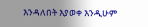እንዳለበት እያወቀ እንዲሁም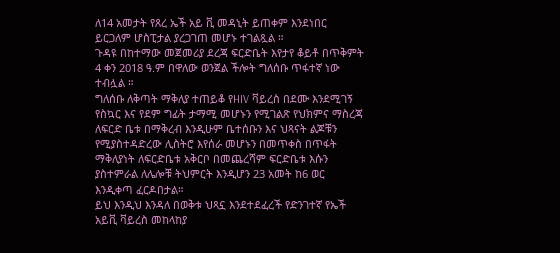ለ14 አመታት የጸረ ኤች አይ ቪ መዳኒት ይጠቀም እንደነበር ይርጋለም ሆስፒታል ያረጋገጠ መሆኑ ተገልጿል ።
ጉዳዩ በከተማው መጀመሪያ ደረጃ ፍርድቤት እየታየ ቆይቶ በጥቅምት 4 ቀን 2018 ዓ.ም በዋለው ወንጀል ችሎት ግለሰቡ ጥፋተኛ ነው ተብሏል ።
ግለሰቡ ለቅጣት ማቅለያ ተጠይቆ የHIV ቫይረስ በደሙ እንደሚገኝ የስኳር እና የደም ግፊት ታማሚ መሆኑን የሚገልጽ የህክምና ማስረጃ ለፍርድ ቤቱ በማቅረብ እንዲሁም ቤተሰቡን እና ህጻናት ልጆቹን የሚያስተዳድረው ሊስትሮ እየሰራ መሆኑን በመጥቀስ በጥፋት ማቅለያነት ለፍርድቤቱ አቅርቦ በመጨረሻም ፍርድቤቱ እሱን ያስተምራል ለሌሎቹ ትህምርት እንዲሆን 23 አመት ከ6 ወር እንዲቀጣ ፈርዶበታል።
ይህ እንዲህ እንዳለ በወቅቱ ህጻኗ እንደተደፈረች የድንገተኛ የኤች አይቪ ቫይረስ መከላከያ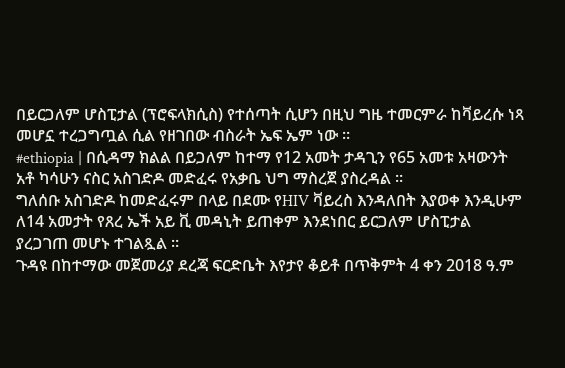በይርጋለም ሆስፒታል (ፕሮፍላክሲስ) የተሰጣት ሲሆን በዚህ ግዜ ተመርምራ ከቫይረሱ ነጻ መሆኗ ተረጋግጧል ሲል የዘገበው ብስራት ኤፍ ኤም ነው ።
#ethiopia | በሲዳማ ክልል በይጋለም ከተማ የ12 አመት ታዳጊን የ65 አመቱ አዛውንት አቶ ካሳሁን ናስር አስገድዶ መድፈሩ የአቃቤ ህግ ማስረጀ ያስረዳል ።
ግለሰቡ አስገድዶ ከመድፈሩም በላይ በደሙ የHIV ቫይረስ እንዳለበት እያወቀ እንዲሁም ለ14 አመታት የጸረ ኤች አይ ቪ መዳኒት ይጠቀም እንደነበር ይርጋለም ሆስፒታል ያረጋገጠ መሆኑ ተገልጿል ።
ጉዳዩ በከተማው መጀመሪያ ደረጃ ፍርድቤት እየታየ ቆይቶ በጥቅምት 4 ቀን 2018 ዓ.ም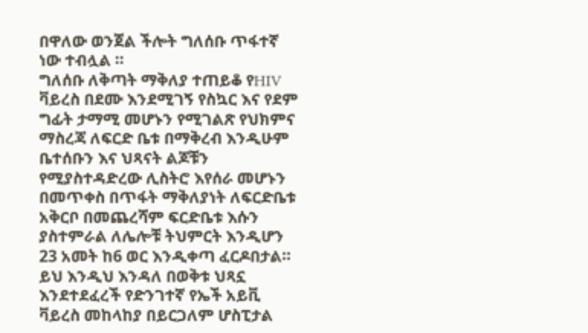በዋለው ወንጀል ችሎት ግለሰቡ ጥፋተኛ ነው ተብሏል ።
ግለሰቡ ለቅጣት ማቅለያ ተጠይቆ የHIV ቫይረስ በደሙ እንደሚገኝ የስኳር እና የደም ግፊት ታማሚ መሆኑን የሚገልጽ የህክምና ማስረጃ ለፍርድ ቤቱ በማቅረብ እንዲሁም ቤተሰቡን እና ህጻናት ልጆቹን የሚያስተዳድረው ሊስትሮ እየሰራ መሆኑን በመጥቀስ በጥፋት ማቅለያነት ለፍርድቤቱ አቅርቦ በመጨረሻም ፍርድቤቱ እሱን ያስተምራል ለሌሎቹ ትህምርት እንዲሆን 23 አመት ከ6 ወር እንዲቀጣ ፈርዶበታል።
ይህ እንዲህ እንዳለ በወቅቱ ህጻኗ እንደተደፈረች የድንገተኛ የኤች አይቪ ቫይረስ መከላከያ በይርጋለም ሆስፒታል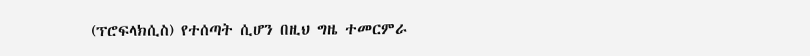(ፕሮፍላክሲስ) የተሰጣት ሲሆን በዚህ ግዜ ተመርምራ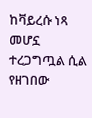ከቫይረሱ ነጻ መሆኗ ተረጋግጧል ሲል የዘገበው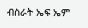ብስራት ኤፍ ኤም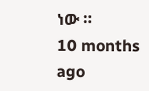ነው ።
10 months ago